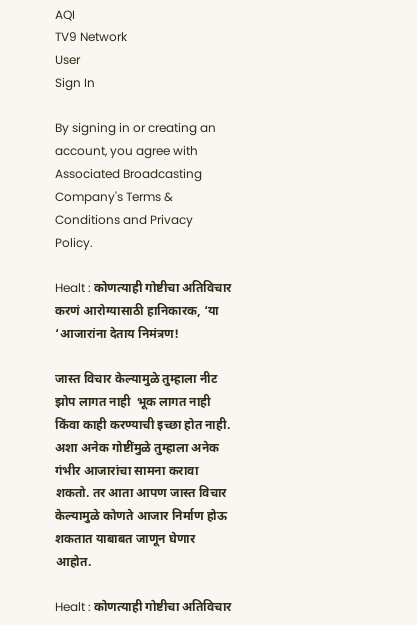AQI
TV9 Network
User
Sign In

By signing in or creating an account, you agree with Associated Broadcasting Company's Terms & Conditions and Privacy Policy.

Healt : कोणत्याही गोष्टीचा अतिविचार करणं आरोग्यासाठी हानिकारक, ‘या ‘आजारांना देताय निमंत्रण!

जास्त विचार केल्यामुळे तुम्हाला नीट झोप लागत नाही  भूक लागत नाही किंवा काही करण्याची इच्छा होत नाही. अशा अनेक गोष्टींमुळे तुम्हाला अनेक गंभीर आजारांचा सामना करावा शकतो. तर आता आपण जास्त विचार केल्यामुळे कोणते आजार निर्माण होऊ शकतात याबाबत जाणून घेणार आहोत.

Healt : कोणत्याही गोष्टीचा अतिविचार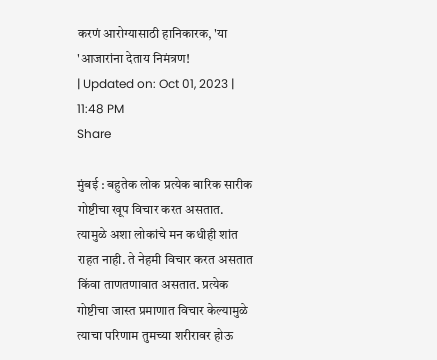करणं आरोग्यासाठी हानिकारक, 'या 'आजारांना देताय निमंत्रण!
| Updated on: Oct 01, 2023 | 11:48 PM
Share

मुंबई : बहुतेक लोक प्रत्येक बारिक सारीक गोष्टीचा खूप विचार करत असतात. त्यामुळे अशा लोकांचे मन कधीही शांत राहत नाही. ते नेहमी विचार करत असतात किंवा ताणतणावात असतात. प्रत्येक गोष्टीचा जास्त प्रमाणात विचार केल्यामुळे त्याचा परिणाम तुमच्या शरीरावर होऊ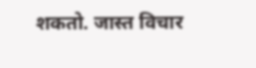शकतो. जास्त विचार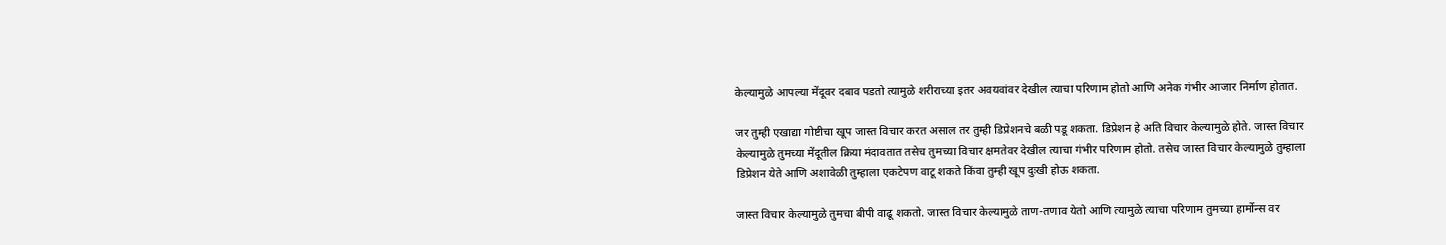केल्यामुळे आपल्या मेंदूवर दबाव पडतो त्यामुळे शरीराच्या इतर अवयवांवर देखील त्याचा परिणाम होतो आणि अनेक गंभीर आजार निर्माण होतात.

जर तुम्ही एखाद्या गोष्टीचा खूप जास्त विचार करत असाल तर तुम्ही डिप्रेशनचे बळी पडू शकता. डिप्रेशन हे अति विचार केल्यामुळे होते. जास्त विचार केल्यामुळे तुमच्या मेंदूतील क्रिया मंदावतात तसेच तुमच्या विचार क्षमतेवर देखील त्याचा गंभीर परिणाम होतो. तसेच जास्त विचार केल्यामुळे तुम्हाला डिप्रेशन येते आणि अशावेळी तुम्हाला एकटेपण वाटू शकते किंवा तुम्ही खूप दुःखी होऊ शकता.

जास्त विचार केल्यामुळे तुमचा बीपी वाढू शकतो. जास्त विचार केल्यामुळे ताण-तणाव येतो आणि त्यामुळे त्याचा परिणाम तुमच्या हार्मोन्स वर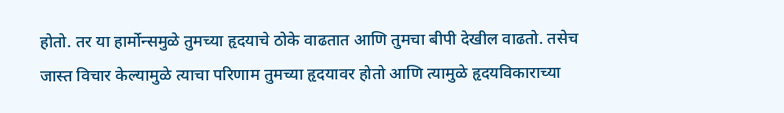होतो. तर या हार्मोन्समुळे तुमच्या हृदयाचे ठोके वाढतात आणि तुमचा बीपी देखील वाढतो. तसेच जास्त विचार केल्यामुळे त्याचा परिणाम तुमच्या हृदयावर होतो आणि त्यामुळे हृदयविकाराच्या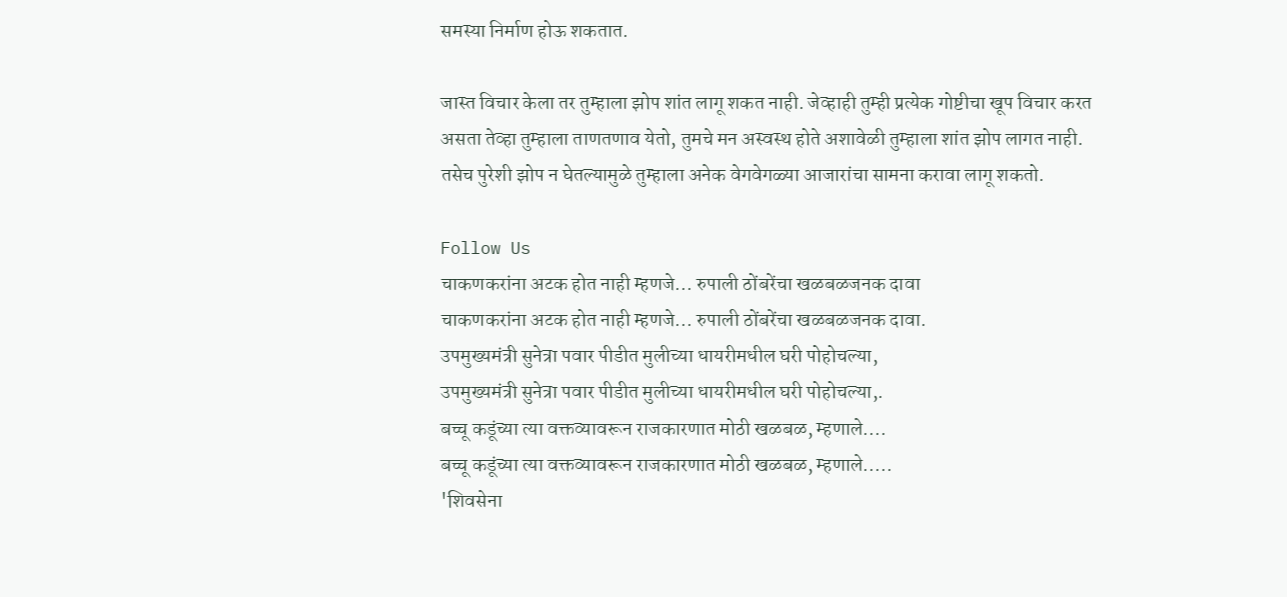समस्या निर्माण होऊ शकतात.

जास्त विचार केला तर तुम्हाला झोप शांत लागू शकत नाही. जेव्हाही तुम्ही प्रत्येक गोष्टीचा खूप विचार करत असता तेव्हा तुम्हाला ताणतणाव येतो, तुमचे मन अस्वस्थ होते अशावेळी तुम्हाला शांत झोप लागत नाही. तसेच पुरेशी झोप न घेतल्यामुळे तुम्हाला अनेक वेगवेगळ्या आजारांचा सामना करावा लागू शकतो.

Follow Us
चाकणकरांना अटक होत नाही म्हणजे... रुपाली ठोंबरेंचा खळबळजनक दावा
चाकणकरांना अटक होत नाही म्हणजे... रुपाली ठोंबरेंचा खळबळजनक दावा.
उपमुख्यमंत्री सुनेत्रा पवार पीडीत मुलीच्या धायरीमधील घरी पोहोचल्या,
उपमुख्यमंत्री सुनेत्रा पवार पीडीत मुलीच्या धायरीमधील घरी पोहोचल्या,.
बच्चू कडूंच्या त्या वक्तव्यावरून राजकारणात मोठी खळबळ, म्हणाले....
बच्चू कडूंच्या त्या वक्तव्यावरून राजकारणात मोठी खळबळ, म्हणाले.....
'शिवसेना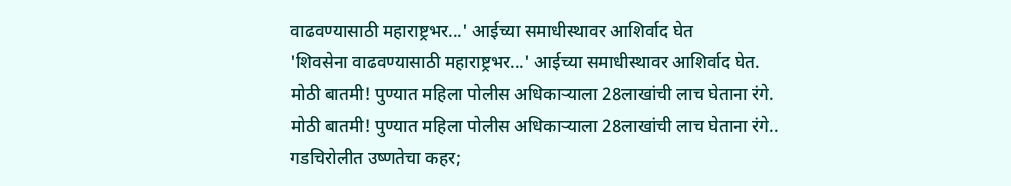वाढवण्यासाठी महाराष्ट्रभर...' आईच्या समाधीस्थावर आशिर्वाद घेत
'शिवसेना वाढवण्यासाठी महाराष्ट्रभर...' आईच्या समाधीस्थावर आशिर्वाद घेत.
मोठी बातमी! पुण्यात महिला पोलीस अधिकाऱ्याला 28लाखांची लाच घेताना रंगे.
मोठी बातमी! पुण्यात महिला पोलीस अधिकाऱ्याला 28लाखांची लाच घेताना रंगे..
गडचिरोलीत उष्णतेचा कहर;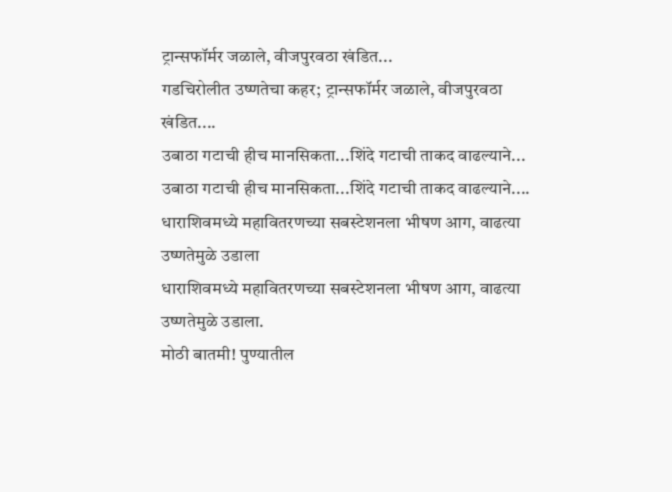ट्रान्सफॉर्मर जळाले, वीजपुरवठा खंडित...
गडचिरोलीत उष्णतेचा कहर; ट्रान्सफॉर्मर जळाले, वीजपुरवठा खंडित....
उबाठा गटाची हीच मानसिकता...शिंदे गटाची ताकद वाढल्याने...
उबाठा गटाची हीच मानसिकता...शिंदे गटाची ताकद वाढल्याने....
धाराशिवमध्ये महावितरणच्या सबस्टेशनला भीषण आग, वाढत्या उष्णतेमुळे उडाला
धाराशिवमध्ये महावितरणच्या सबस्टेशनला भीषण आग, वाढत्या उष्णतेमुळे उडाला.
मोठी बातमी! पुण्यातील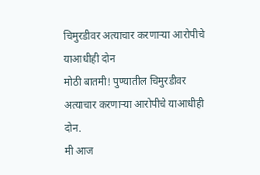चिमुरडीवर अत्याचार करणाऱ्या आरोपीचे याआधीही दोन
मोठी बातमी! पुण्यातील चिमुरडीवर अत्याचार करणाऱ्या आरोपीचे याआधीही दोन.
मी आज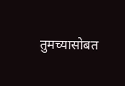तुमच्यासोबत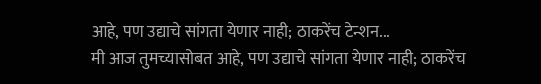आहे, पण उद्याचे सांगता येणार नाही; ठाकरेंच टेन्शन...
मी आज तुमच्यासोबत आहे, पण उद्याचे सांगता येणार नाही; ठाकरेंच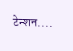टेन्शन....